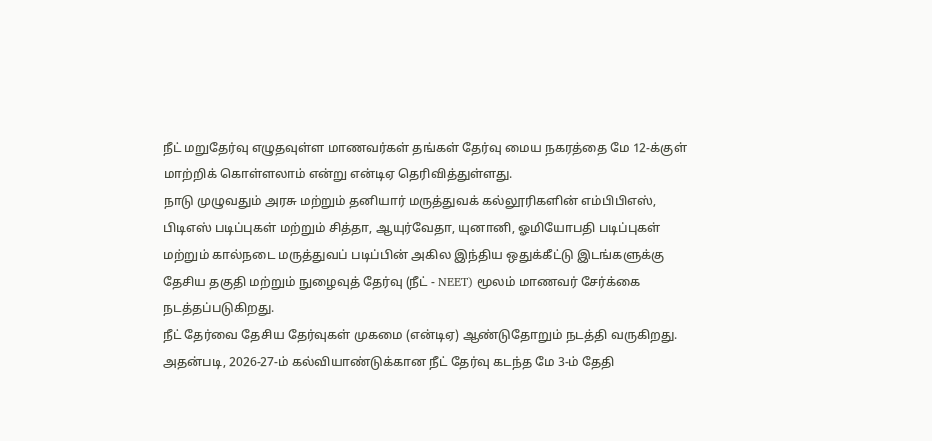நீட் மறுதேர்வு எழுதவுள்ள மாணவர்கள் தங்கள் தேர்வு மைய நகரத்தை மே 12-க்குள் மாற்றிக் கொள்ளலாம் என்று என்டிஏ தெரிவித்துள்ளது.
நாடு முழுவதும் அரசு மற்றும் தனியார் மருத்துவக் கல்லூரிகளின் எம்பிபிஎஸ், பிடிஎஸ் படிப்புகள் மற்றும் சித்தா, ஆயுர்வேதா, யுனானி, ஓமியோபதி படிப்புகள் மற்றும் கால்நடை மருத்துவப் படிப்பின் அகில இந்திய ஒதுக்கீட்டு இடங்களுக்கு தேசிய தகுதி மற்றும் நுழைவுத் தேர்வு (நீட் - NEET) மூலம் மாணவர் சேர்க்கை நடத்தப்படுகிறது.
நீட் தேர்வை தேசிய தேர்வுகள் முகமை (என்டிஏ) ஆண்டுதோறும் நடத்தி வருகிறது. அதன்படி, 2026-27-ம் கல்வியாண்டுக்கான நீட் தேர்வு கடந்த மே 3-ம் தேதி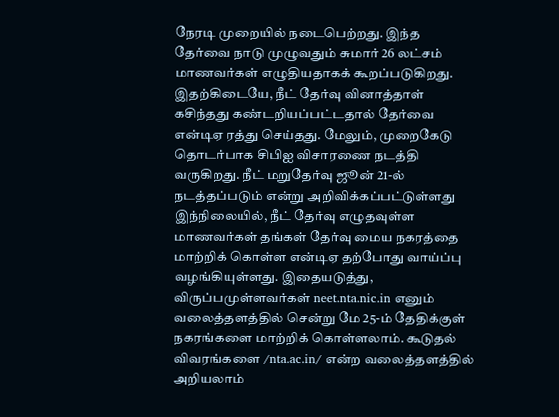நேரடி முறையில் நடைபெற்றது. இந்த தேர்வை நாடு முழுவதும் சுமார் 26 லட்சம் மாணவர்கள் எழுதியதாகக் கூறப்படுகிறது.
இதற்கிடையே, நீட் தேர்வு வினாத்தாள் கசிந்தது கண்டறியப்பட்டதால் தேர்வை என்டிஏ ரத்து செய்தது. மேலும், முறைகேடு தொடர்பாக சிபிஐ விசாரணை நடத்தி வருகிறது. நீட் மறுதேர்வு ஜூன் 21-ல் நடத்தப்படும் என்று அறிவிக்கப்பட்டுள்ளது
இந்நிலையில், நீட் தேர்வு எழுதவுள்ள மாணவர்கள் தங்கள் தேர்வு மைய நகரத்தை மாற்றிக் கொள்ள என்டிஏ தற்போது வாய்ப்பு வழங்கியுள்ளது. இதையடுத்து, விருப்பமுள்ளவர்கள் neet.nta.nic.in எனும் வலைத்தளத்தில் சென்று மே 25-ம் தேதிக்குள் நகரங்களை மாற்றிக் கொள்ளலாம். கூடுதல் விவரங்களை /nta.ac.in/ என்ற வலைத்தளத்தில் அறியலாம்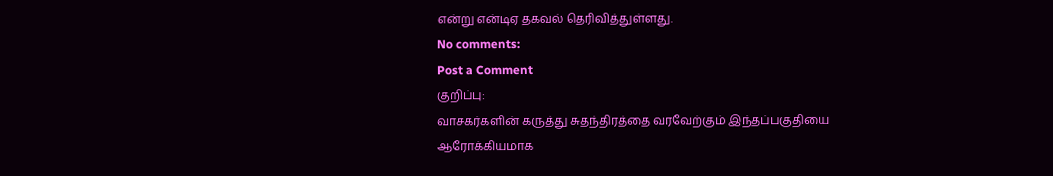என்று என்டிஏ தகவல் தெரிவித்துள்ளது.
No comments:
Post a Comment
குறிப்பு:
வாசகர்களின் கருத்து சுதந்திரத்தை வரவேற்கும் இந்தப்பகுதியை ஆரோக்கியமாக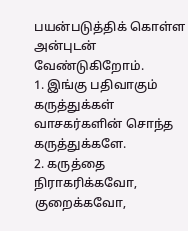பயன்படுத்திக் கொள்ள அன்புடன் வேண்டுகிறோம்.
1. இங்கு பதிவாகும் கருத்துக்கள் வாசகர்களின் சொந்த கருத்துக்களே.
2. கருத்தை நிராகரிக்கவோ, குறைக்கவோ,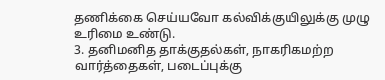தணிக்கை செய்யவோ கல்விக்குயிலுக்கு முழு உரிமை உண்டு.
3. தனிமனித தாக்குதல்கள், நாகரிகமற்ற வார்த்தைகள், படைப்புக்கு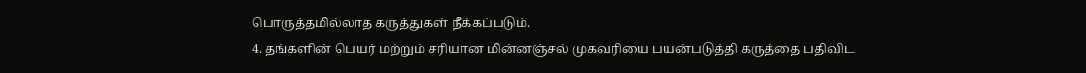பொருத்தமில்லாத கருத்துகள் நீக்கப்படும்.
4. தங்களின் பெயர் மற்றும் சரியான மின்னஞ்சல் முகவரியை பயன்படுத்தி கருத்தை பதிவிட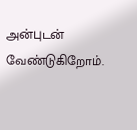அன்புடன் வேண்டுகிறோம்.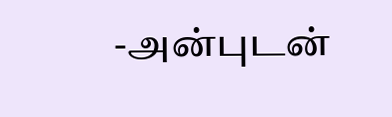-அன்புடன்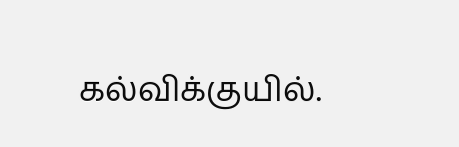கல்விக்குயில்.